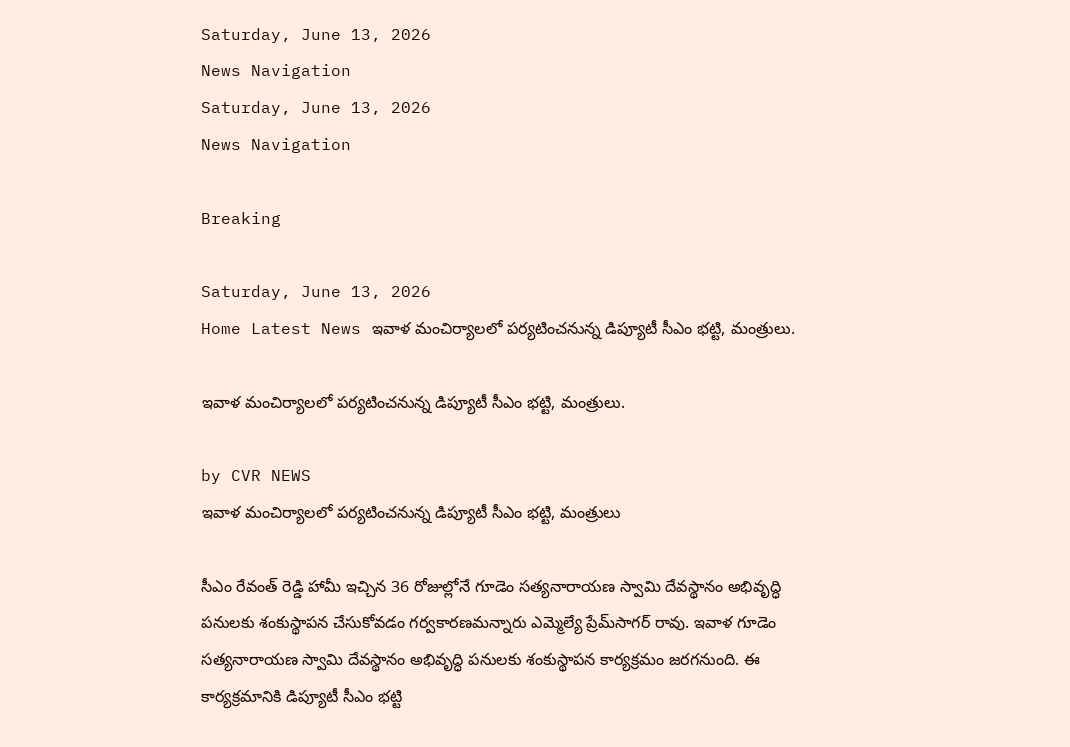Saturday, June 13, 2026
News Navigation
Saturday, June 13, 2026
News Navigation

Breaking

Saturday, June 13, 2026
Home Latest News ఇవాళ మంచిర్యాలలో పర్యటించనున్న డిప్యూటీ సీఎం భట్టి, మంత్రులు.

ఇవాళ మంచిర్యాలలో పర్యటించనున్న డిప్యూటీ సీఎం భట్టి, మంత్రులు.

by CVR NEWS
ఇవాళ మంచిర్యాలలో పర్యటించనున్న డిప్యూటీ సీఎం భట్టి, మంత్రులు

సీఎం రేవంత్ రెడ్డి హామీ ఇచ్చిన 36 రోజుల్లోనే గూడెం సత్యనారాయణ స్వామి దేవస్థానం అభివృద్ధి పనులకు శంకుస్థాపన చేసుకోవడం గర్వకారణమన్నారు ఎమ్మెల్యే ప్రేమ్‌సాగర్ రావు. ఇవాళ గూడెం సత్యనారాయణ స్వామి దేవస్థానం అభివృద్ధి పనులకు శంకుస్థాపన కార్యక్రమం జరగనుంది. ఈ కార్యక్రమానికి డిప్యూటీ సీఎం భట్టి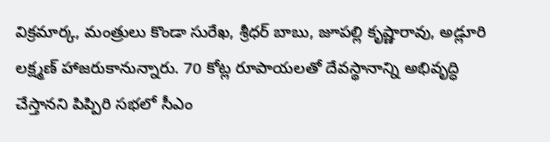విక్రమార్క, మంత్రులు కొండా సురేఖ, శ్రీధర్ బాబు, జూపల్లి కృష్ణారావు, అడ్లూరి లక్ష్మణ్ హాజరుకానున్నారు. 70 కోట్ల రూపాయలతో దేవస్థానాన్ని అభివృద్ధి చేస్తానని పిప్పిరి సభలో సీఎం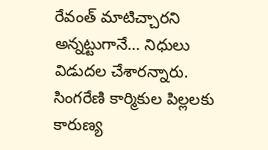రేవంత్ మాటిచ్చారని అన్నట్టుగానే… నిధులు విడుదల చేశారన్నారు. సింగరేణి కార్మికుల పిల్లలకు కారుణ్య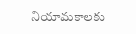నియామకాలకు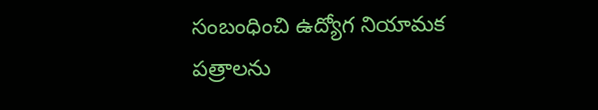సంబంధించి ఉద్యోగ నియామక పత్రాలను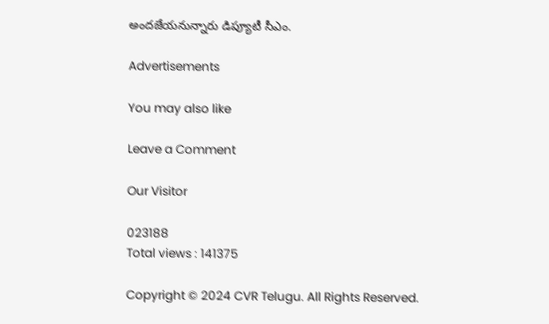అందజేయనున్నారు డిప్యూటీ సీఎం.

Advertisements

You may also like

Leave a Comment

Our Visitor

023188
Total views : 141375

Copyright © 2024 CVR Telugu. All Rights Reserved.